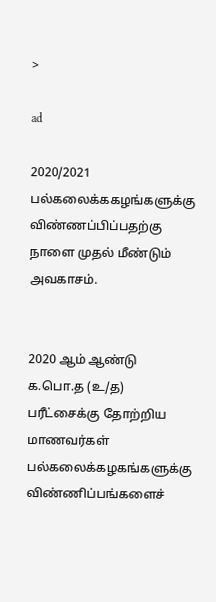>

ad

2020/2021 பல்கலைக்ககழங்களுக்கு விண்ணப்பிப்பதற்கு நாளை முதல் மீண்டும் அவகாசம்.


2020 ஆம் ஆண்டு க.பொ.த (உ/த) பரீட்சைக்கு தோற்றிய மாணவர்கள் பல்கலைக்கழகங்களுக்கு விண்ணிப்பங்களைச்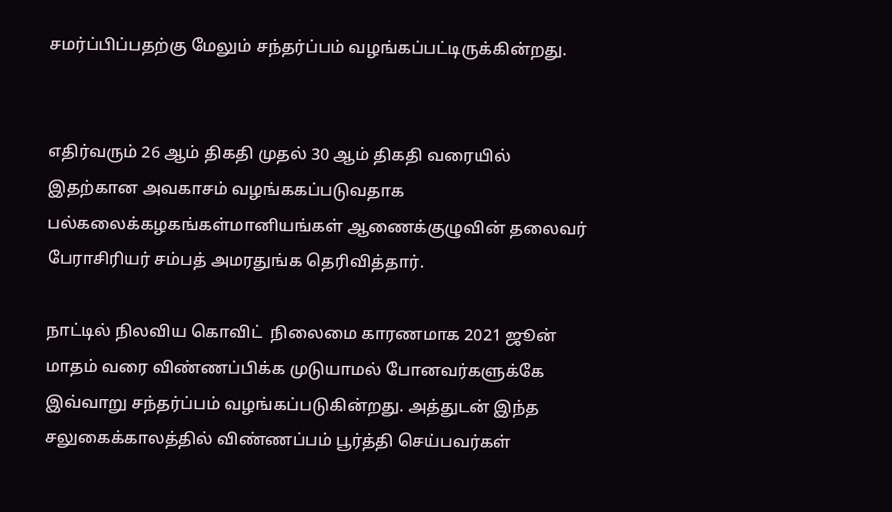சமர்ப்பிப்பதற்கு மேலும் சந்தர்ப்பம் வழங்கப்பட்டிருக்கின்றது.


எதிர்வரும் 26 ஆம் திகதி முதல் 30 ஆம் திகதி வரையில் இதற்கான அவகாசம் வழங்ககப்படுவதாக பல்கலைக்கழகங்கள்மானியங்கள் ஆணைக்குழுவின் தலைவர் பேராசிரியர் சம்பத் அமரதுங்க தெரிவித்தார்.

நாட்டில் நிலவிய கொவிட்  நிலைமை காரணமாக 2021 ஜூன் மாதம் வரை விண்ணப்பிக்க முடுயாமல் போனவர்களுக்கே இவ்வாறு சந்தர்ப்பம் வழங்கப்படுகின்றது. அத்துடன் இந்த சலுகைக்காலத்தில் விண்ணப்பம் பூர்த்தி செய்பவர்கள்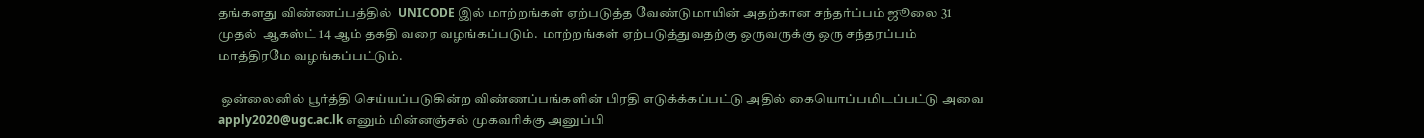தங்களது விண்ணப்பத்தில்  UNICODE இல் மாற்றங்கள் ஏற்படுத்த வேண்டுமாயின் அதற்கான சந்தர்ப்பம் ஜூலை 31 முதல்  ஆகஸ்ட் 14 ஆம் தகதி வரை வழங்கப்படும்.  மாற்றங்கள் ஏற்படுத்துவதற்கு ஒருவருக்கு ஒரு சந்தரப்பம் மாத்திரமே வழங்கப்பட்டும்.

 ஒன்லைனில் பூர்த்தி செய்யப்படுகின்ற விண்ணப்பங்களின் பிரதி எடுக்க்கப்பட்டு அதில் கையொப்பமிடப்பட்டு அவை apply2020@ugc.ac.lk எனும் மின்னஞ்சல் முகவரிக்கு அனுப்பி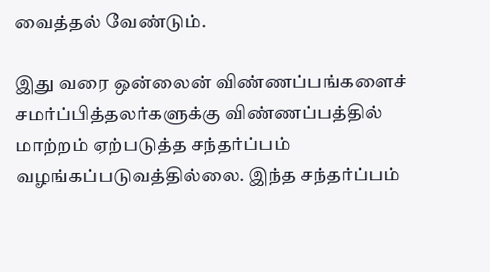வைத்தல் வேண்டும்.

இது வரை ஒன்லைன் விண்ணப்பங்களைச் சமர்ப்பித்தலர்களுக்கு விண்ணப்பத்தில் மாற்றம் ஏற்படுத்த சந்தர்ப்பம் வழங்கப்படுவத்தில்லை. இந்த சந்தர்ப்பம்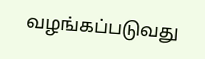வழங்கப்படுவது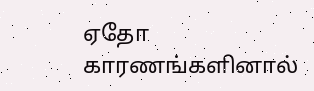ஏதோ காரணங்களினால்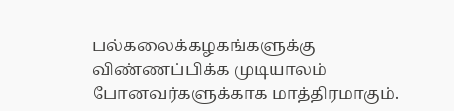பல்கலைக்கழகங்களுக்கு விண்ணப்பிக்க முடியாலம் போனவர்களுக்காக மாத்திரமாகும்.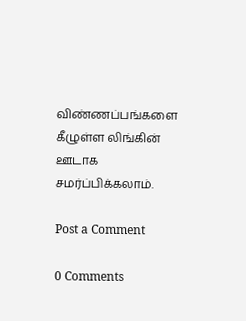விண்ணப்பங்களை கீழுள்ள லிங்கின் ஊடாக சமர்ப்பிக்கலாம்.

Post a Comment

0 Comments